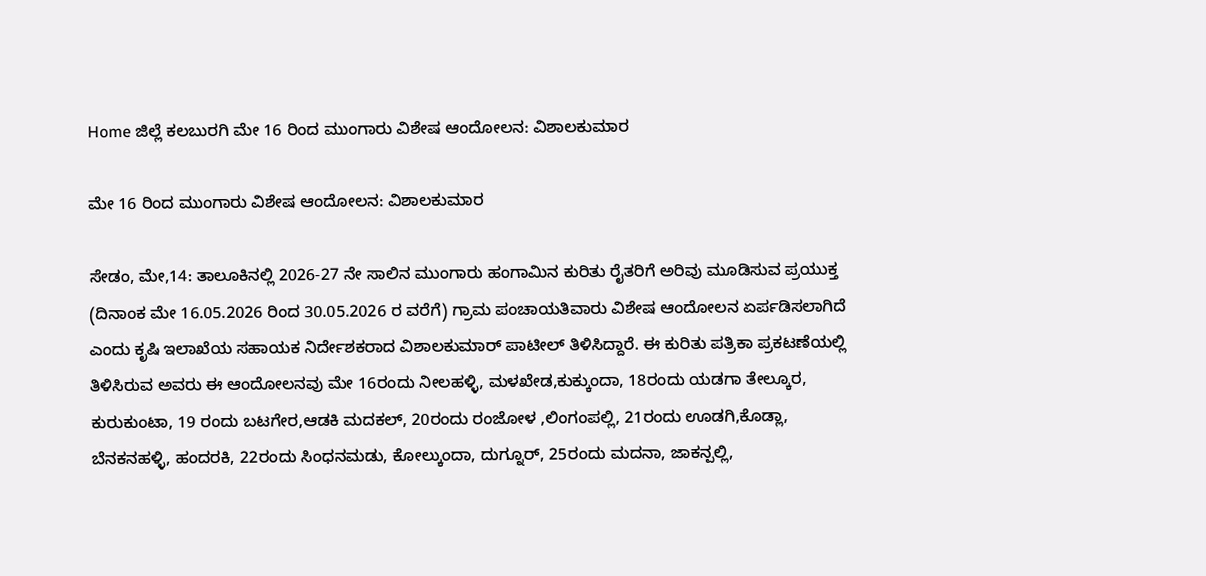Home ಜಿಲ್ಲೆ ಕಲಬುರಗಿ ಮೇ 16 ರಿಂದ ಮುಂಗಾರು ವಿಶೇಷ ಆಂದೋಲನ: ವಿಶಾಲಕುಮಾರ

ಮೇ 16 ರಿಂದ ಮುಂಗಾರು ವಿಶೇಷ ಆಂದೋಲನ: ವಿಶಾಲಕುಮಾರ

ಸೇಡಂ, ಮೇ,14: ತಾಲೂಕಿನಲ್ಲಿ 2026-27 ನೇ ಸಾಲಿನ ಮುಂಗಾರು ಹಂಗಾಮಿನ ಕುರಿತು ರೈತರಿಗೆ ಅರಿವು ಮೂಡಿಸುವ ಪ್ರಯುಕ್ತ (ದಿನಾಂಕ ಮೇ 16.05.2026 ರಿಂದ 30.05.2026 ರ ವರೆಗೆ) ಗ್ರಾಮ ಪಂಚಾಯತಿವಾರು ವಿಶೇಷ ಆಂದೋಲನ ಏರ್ಪಡಿಸಲಾಗಿದೆ ಎಂದು ಕೃಷಿ ಇಲಾಖೆಯ ಸಹಾಯಕ ನಿರ್ದೇಶಕರಾದ ವಿಶಾಲಕುಮಾರ್ ಪಾಟೀಲ್ ತಿಳಿಸಿದ್ದಾರೆ. ಈ ಕುರಿತು ಪತ್ರಿಕಾ ಪ್ರಕಟಣೆಯಲ್ಲಿ ತಿಳಿಸಿರುವ ಅವರು ಈ ಆಂದೋಲನವು ಮೇ 16ರಂದು ನೀಲಹಳ್ಳಿ, ಮಳಖೇಡ,ಕುಕ್ಕುಂದಾ, 18ರಂದು ಯಡಗಾ ತೇಲ್ಕೂರ, ಕುರುಕುಂಟಾ, 19 ರಂದು ಬಟಗೇರ,ಆಡಕಿ ಮದಕಲ್, 20ರಂದು ರಂಜೋಳ ,ಲಿಂಗಂಪಲ್ಲಿ, 21ರಂದು ಊಡಗಿ,ಕೊಡ್ಲಾ, ಬೆನಕನಹಳ್ಳಿ, ಹಂದರಕಿ, 22ರಂದು ಸಿಂಧನಮಡು, ಕೋಲ್ಕುಂದಾ, ದುಗ್ನೂರ್, 25ರಂದು ಮದನಾ, ಜಾಕನ್ಪಲ್ಲಿ,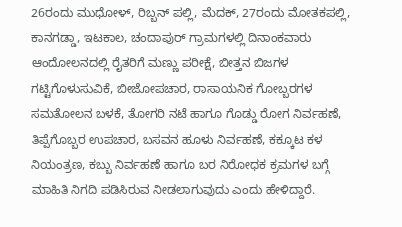26ರಂದು ಮುಧೋಳ್, ರಿಬ್ಬನ್ ಪಲ್ಲಿ, ಮೆದಕ್, 27ರಂದು ಮೋತಕಪಲ್ಲಿ, ಕಾನಗಡ್ಡಾ, ಇಟಕಾಲ, ಚಂದಾಪುರ್ ಗ್ರಾಮಗಳಲ್ಲಿ ದಿನಾಂಕವಾರು ಆಂದೋಲನದಲ್ಲಿ ರೈತರಿಗೆ ಮಣ್ಣು ಪರೀಕ್ಷೆ, ಬೀತ್ತನ ಬಿಜಗಳ ಗಟ್ಟಿಗೊಳುಸುವಿಕೆ, ಬೀಜೋಪಚಾರ, ರಾಸಾಯನಿಕ ಗೋಬ್ಬರಗಳ ಸಮತೋಲನ ಬಳಕೆ, ತೋಗರಿ ನಟೆ ಹಾಗೂ ಗೊಡ್ಡು ರೋಗ ನಿರ್ವಹಣೆ, ತಿಪ್ಪೆಗೊಬ್ಬರ ಉಪಚಾರ, ಬಸವನ ಹೂಳು ನಿರ್ವಹಣೆ, ಕಕ್ಕೂಟ ಕಳ ನಿಯಂತ್ರಣ, ಕಬ್ಬು ನಿರ್ವಹಣೆ ಹಾಗೂ ಬರ ನಿರೋಧಕ ಕ್ರಮಗಳ ಬಗ್ಗೆ ಮಾಹಿತಿ ನಿಗದಿ ಪಡಿಸಿರುವ ನೀಡಲಾಗುವುದು ಎಂದು ಹೇಳಿದ್ದಾರೆ.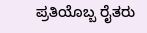ಪ್ರತಿಯೊಬ್ಬ ರೈತರು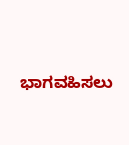ಭಾಗವಹಿಸಲು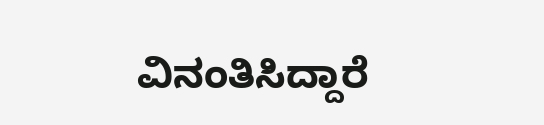ವಿನಂತಿಸಿದ್ದಾರೆ